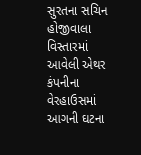સુરતના સચિન હોજીવાલા વિસ્તારમાં આવેલી એથર કંપનીના વેરહાઉસમાં આગની ઘટના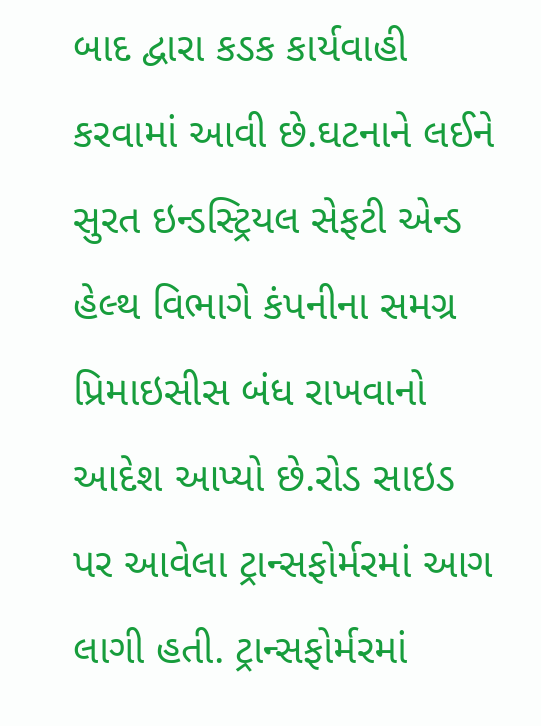બાદ દ્વારા કડક કાર્યવાહી કરવામાં આવી છે.ઘટનાને લઈને સુરત ઇન્ડસ્ટ્રિયલ સેફટી એન્ડ હેલ્થ વિભાગે કંપનીના સમગ્ર પ્રિમાઇસીસ બંધ રાખવાનો આદેશ આપ્યો છે.રોડ સાઇડ પર આવેલા ટ્રાન્સફોર્મરમાં આગ લાગી હતી. ટ્રાન્સફોર્મરમાં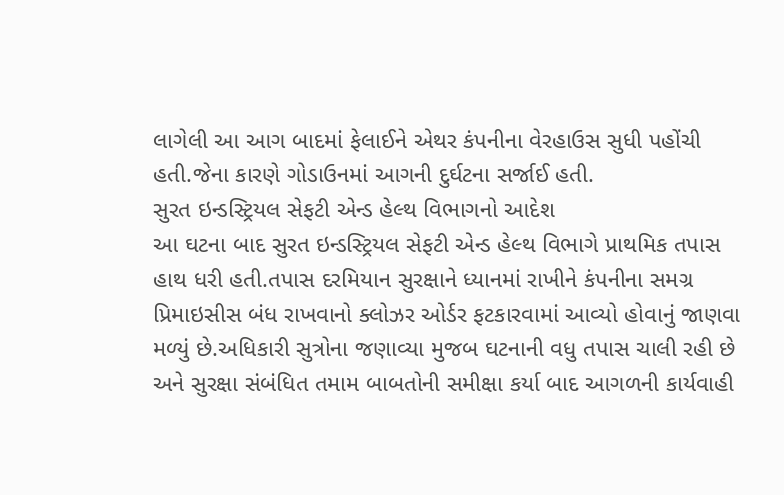લાગેલી આ આગ બાદમાં ફેલાઈને એથર કંપનીના વેરહાઉસ સુધી પહોંચી હતી.જેના કારણે ગોડાઉનમાં આગની દુર્ઘટના સર્જાઈ હતી.
સુરત ઇન્ડસ્ટ્રિયલ સેફટી એન્ડ હેલ્થ વિભાગનો આદેશ
આ ઘટના બાદ સુરત ઇન્ડસ્ટ્રિયલ સેફટી એન્ડ હેલ્થ વિભાગે પ્રાથમિક તપાસ હાથ ધરી હતી.તપાસ દરમિયાન સુરક્ષાને ધ્યાનમાં રાખીને કંપનીના સમગ્ર પ્રિમાઇસીસ બંધ રાખવાનો ક્લોઝર ઓર્ડર ફટકારવામાં આવ્યો હોવાનું જાણવા મળ્યું છે.અધિકારી સુત્રોના જણાવ્યા મુજબ ઘટનાની વધુ તપાસ ચાલી રહી છે અને સુરક્ષા સંબંધિત તમામ બાબતોની સમીક્ષા કર્યા બાદ આગળની કાર્યવાહી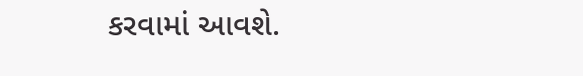કરવામાં આવશે.